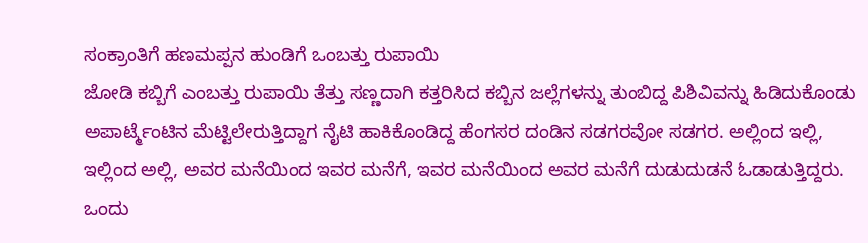ಸಂಕ್ರಾಂತಿಗೆ ಹಣಮಪ್ಪನ ಹುಂಡಿಗೆ ಒಂಬತ್ತು ರುಪಾಯಿ
ಜೋಡಿ ಕಬ್ಬಿಗೆ ಎಂಬತ್ತು ರುಪಾಯಿ ತೆತ್ತು ಸಣ್ಣದಾಗಿ ಕತ್ತರಿಸಿದ ಕಬ್ಬಿನ ಜಲ್ಲೆಗಳನ್ನು ತುಂಬಿದ್ದ ಪಿಶಿವಿವನ್ನು ಹಿಡಿದುಕೊಂಡು ಅಪಾರ್ಟ್ಮೆಂಟಿನ ಮೆಟ್ಟಿಲೇರುತ್ತಿದ್ದಾಗ ನೈಟಿ ಹಾಕಿಕೊಂಡಿದ್ದ ಹೆಂಗಸರ ದಂಡಿನ ಸಡಗರವೋ ಸಡಗರ. ಅಲ್ಲಿಂದ ಇಲ್ಲಿ, ಇಲ್ಲಿಂದ ಅಲ್ಲಿ, ಅವರ ಮನೆಯಿಂದ ಇವರ ಮನೆಗೆ, ಇವರ ಮನೆಯಿಂದ ಅವರ ಮನೆಗೆ ದುಡುದುಡನೆ ಓಡಾಡುತ್ತಿದ್ದರು. ಒಂದು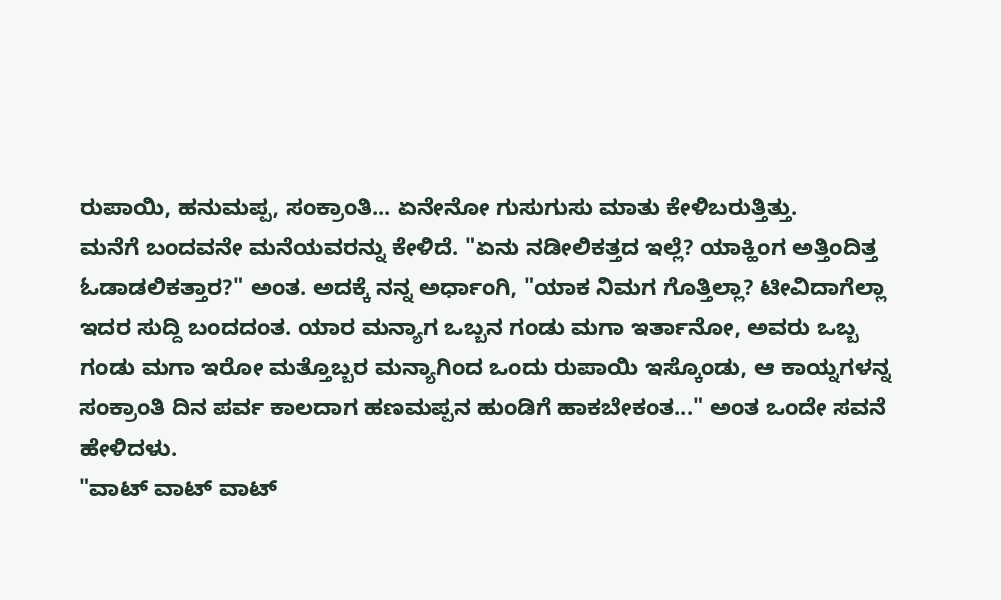ರುಪಾಯಿ, ಹನುಮಪ್ಪ, ಸಂಕ್ರಾಂತಿ... ಏನೇನೋ ಗುಸುಗುಸು ಮಾತು ಕೇಳಿಬರುತ್ತಿತ್ತು.
ಮನೆಗೆ ಬಂದವನೇ ಮನೆಯವರನ್ನು ಕೇಳಿದೆ. "ಏನು ನಡೀಲಿಕತ್ತದ ಇಲ್ಲೆ? ಯಾಕ್ಹಿಂಗ ಅತ್ತಿಂದಿತ್ತ ಓಡಾಡಲಿಕತ್ತಾರ?" ಅಂತ. ಅದಕ್ಕೆ ನನ್ನ ಅರ್ಧಾಂಗಿ, "ಯಾಕ ನಿಮಗ ಗೊತ್ತಿಲ್ಲಾ? ಟೀವಿದಾಗೆಲ್ಲಾ ಇದರ ಸುದ್ದಿ ಬಂದದಂತ. ಯಾರ ಮನ್ಯಾಗ ಒಬ್ಬನ ಗಂಡು ಮಗಾ ಇರ್ತಾನೋ, ಅವರು ಒಬ್ಬ ಗಂಡು ಮಗಾ ಇರೋ ಮತ್ತೊಬ್ಬರ ಮನ್ಯಾಗಿಂದ ಒಂದು ರುಪಾಯಿ ಇಸ್ಕೊಂಡು, ಆ ಕಾಯ್ನಗಳನ್ನ ಸಂಕ್ರಾಂತಿ ದಿನ ಪರ್ವ ಕಾಲದಾಗ ಹಣಮಪ್ಪನ ಹುಂಡಿಗೆ ಹಾಕಬೇಕಂತ..." ಅಂತ ಒಂದೇ ಸವನೆ ಹೇಳಿದಳು.
"ವಾಟ್ ವಾಟ್ ವಾಟ್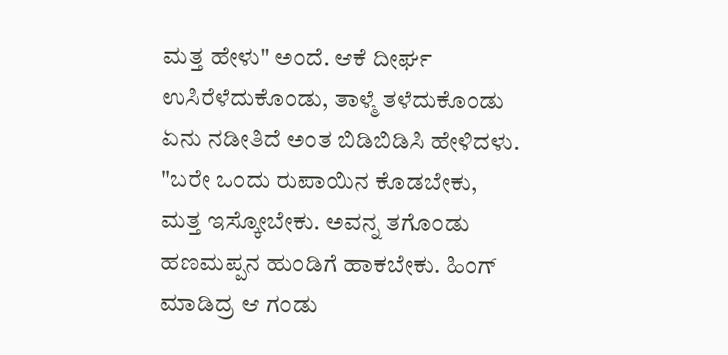ಮತ್ತ ಹೇಳು" ಅಂದೆ. ಆಕೆ ದೀರ್ಘ ಉಸಿರೆಳೆದುಕೊಂಡು, ತಾಳ್ಮೆ ತಳೆದುಕೊಂಡು ಏನು ನಡೀತಿದೆ ಅಂತ ಬಿಡಿಬಿಡಿಸಿ ಹೇಳಿದಳು. "ಬರೇ ಒಂದು ರುಪಾಯಿನ ಕೊಡಬೇಕು, ಮತ್ತ ಇಸ್ಕೋಬೇಕು. ಅವನ್ನ ತಗೊಂಡು ಹಣಮಪ್ಪನ ಹುಂಡಿಗೆ ಹಾಕಬೇಕು. ಹಿಂಗ್ ಮಾಡಿದ್ರ ಆ ಗಂಡು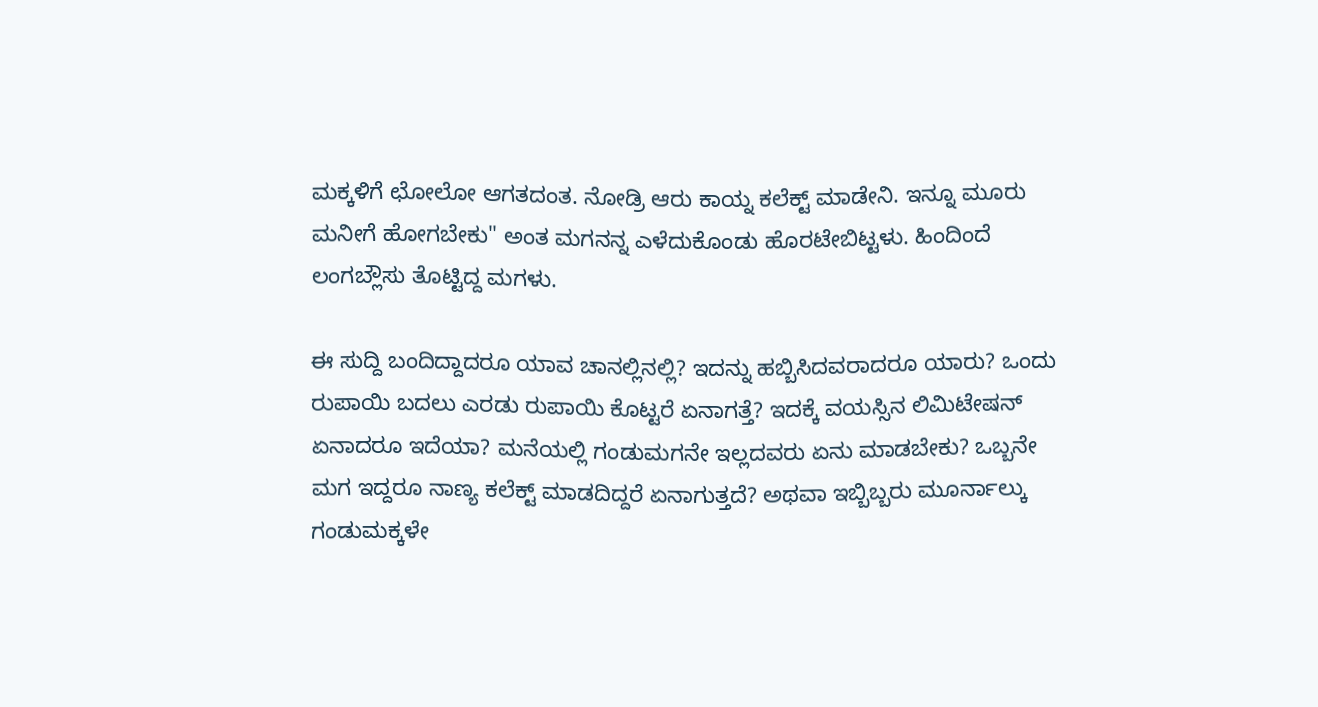ಮಕ್ಕಳಿಗೆ ಛೋಲೋ ಆಗತದಂತ. ನೋಡ್ರಿ ಆರು ಕಾಯ್ನ ಕಲೆಕ್ಟ್ ಮಾಡೇನಿ. ಇನ್ನೂ ಮೂರು ಮನೀಗೆ ಹೋಗಬೇಕು" ಅಂತ ಮಗನನ್ನ ಎಳೆದುಕೊಂಡು ಹೊರಟೇಬಿಟ್ಟಳು. ಹಿಂದಿಂದೆ ಲಂಗಬ್ಲೌಸು ತೊಟ್ಟಿದ್ದ ಮಗಳು.

ಈ ಸುದ್ದಿ ಬಂದಿದ್ದಾದರೂ ಯಾವ ಚಾನಲ್ಲಿನಲ್ಲಿ? ಇದನ್ನು ಹಬ್ಬಿಸಿದವರಾದರೂ ಯಾರು? ಒಂದು ರುಪಾಯಿ ಬದಲು ಎರಡು ರುಪಾಯಿ ಕೊಟ್ಟರೆ ಏನಾಗತ್ತೆ? ಇದಕ್ಕೆ ವಯಸ್ಸಿನ ಲಿಮಿಟೇಷನ್ ಏನಾದರೂ ಇದೆಯಾ? ಮನೆಯಲ್ಲಿ ಗಂಡುಮಗನೇ ಇಲ್ಲದವರು ಏನು ಮಾಡಬೇಕು? ಒಬ್ಬನೇ ಮಗ ಇದ್ದರೂ ನಾಣ್ಯ ಕಲೆಕ್ಟ್ ಮಾಡದಿದ್ದರೆ ಏನಾಗುತ್ತದೆ? ಅಥವಾ ಇಬ್ಬಿಬ್ಬರು ಮೂರ್ನಾಲ್ಕು ಗಂಡುಮಕ್ಕಳೇ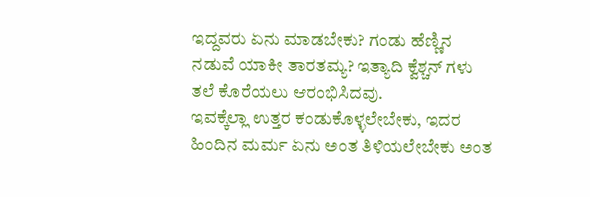ಇದ್ದವರು ಏನು ಮಾಡಬೇಕು? ಗಂಡು ಹೆಣ್ಣಿನ ನಡುವೆ ಯಾಕೀ ತಾರತಮ್ಯ? ಇತ್ಯಾದಿ ಕ್ವೆಶ್ಚನ್ ಗಳು ತಲೆ ಕೊರೆಯಲು ಆರಂಭಿಸಿದವು.
ಇವಕ್ಕೆಲ್ಲಾ ಉತ್ತರ ಕಂಡುಕೊಳ್ಳಲೇಬೇಕು, ಇದರ ಹಿಂದಿನ ಮರ್ಮ ಏನು ಅಂತ ತಿಳಿಯಲೇಬೇಕು ಅಂತ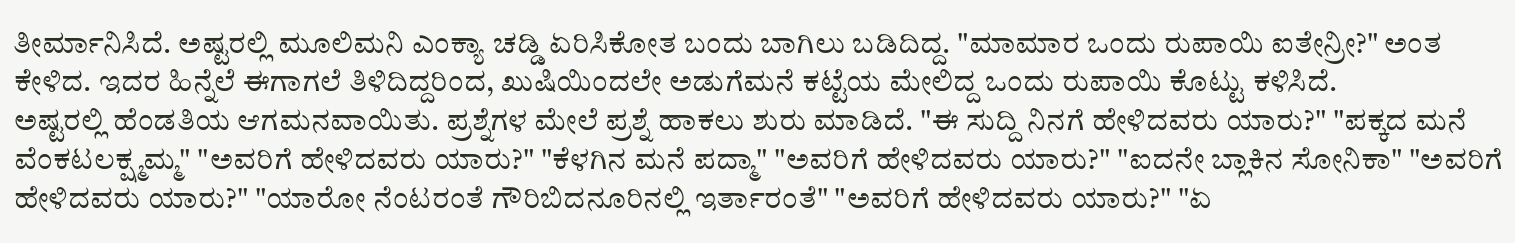ತೀರ್ಮಾನಿಸಿದೆ. ಅಷ್ಟರಲ್ಲಿ ಮೂಲಿಮನಿ ಎಂಕ್ಯಾ ಚಡ್ಡಿ ಏರಿಸಿಕೋತ ಬಂದು ಬಾಗಿಲು ಬಡಿದಿದ್ದ. "ಮಾಮಾರ ಒಂದು ರುಪಾಯಿ ಐತೇನ್ರೀ?" ಅಂತ ಕೇಳಿದ. ಇದರ ಹಿನ್ನೆಲೆ ಈಗಾಗಲೆ ತಿಳಿದಿದ್ದರಿಂದ, ಖುಷಿಯಿಂದಲೇ ಅಡುಗೆಮನೆ ಕಟ್ಟೆಯ ಮೇಲಿದ್ದ ಒಂದು ರುಪಾಯಿ ಕೊಟ್ಟು ಕಳಿಸಿದೆ.
ಅಷ್ಟರಲ್ಲಿ ಹೆಂಡತಿಯ ಆಗಮನವಾಯಿತು. ಪ್ರಶ್ನೆಗಳ ಮೇಲೆ ಪ್ರಶ್ನೆ ಹಾಕಲು ಶುರು ಮಾಡಿದೆ. "ಈ ಸುದ್ದಿ ನಿನಗೆ ಹೇಳಿದವರು ಯಾರು?" "ಪಕ್ಕದ ಮನೆ ವೆಂಕಟಲಕ್ಷ್ಮಮ್ಮ" "ಅವರಿಗೆ ಹೇಳಿದವರು ಯಾರು?" "ಕೆಳಗಿನ ಮನೆ ಪದ್ಮಾ" "ಅವರಿಗೆ ಹೇಳಿದವರು ಯಾರು?" "ಐದನೇ ಬ್ಲಾಕಿನ ಸೋನಿಕಾ" "ಅವರಿಗೆ ಹೇಳಿದವರು ಯಾರು?" "ಯಾರೋ ನೆಂಟರಂತೆ ಗೌರಿಬಿದನೂರಿನಲ್ಲಿ ಇರ್ತಾರಂತೆ" "ಅವರಿಗೆ ಹೇಳಿದವರು ಯಾರು?" "ಏ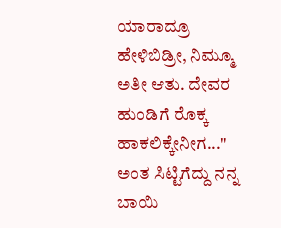ಯಾರಾದ್ರೂ ಹೇಳಿಬಿಡ್ರೀ, ನಿಮ್ಮೂ ಅತೀ ಆತು. ದೇವರ ಹುಂಡಿಗೆ ರೊಕ್ಕ ಹಾಕಲಿಕ್ಕೇನೀಗ..." ಅಂತ ಸಿಟ್ಟಿಗೆದ್ದು ನನ್ನ ಬಾಯಿ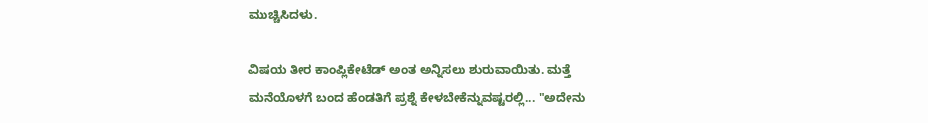ಮುಚ್ಚಿಸಿದಳು.

ವಿಷಯ ತೀರ ಕಾಂಪ್ಲಿಕೇಟೆಡ್ ಅಂತ ಅನ್ನಿಸಲು ಶುರುವಾಯಿತು. ಮತ್ತೆ ಮನೆಯೊಳಗೆ ಬಂದ ಹೆಂಡತಿಗೆ ಪ್ರಶ್ನೆ ಕೇಳಬೇಕೆನ್ನುವಷ್ಟರಲ್ಲಿ... "ಅದೇನು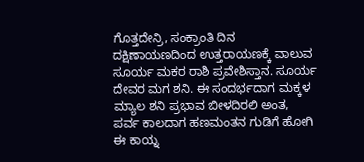ಗೊತ್ತದೇನ್ರಿ, ಸಂಕ್ರಾಂತಿ ದಿನ ದಕ್ಷಿಣಾಯಣದಿಂದ ಉತ್ತರಾಯಣಕ್ಕೆ ವಾಲುವ ಸೂರ್ಯ ಮಕರ ರಾಶಿ ಪ್ರವೇಶಿಸ್ತಾನ. ಸೂರ್ಯ ದೇವರ ಮಗ ಶನಿ. ಈ ಸಂದರ್ಭದಾಗ ಮಕ್ಕಳ ಮ್ಯಾಲ ಶನಿ ಪ್ರಭಾವ ಬೀಳದಿರಲಿ ಅಂತ, ಪರ್ವ ಕಾಲದಾಗ ಹಣಮಂತನ ಗುಡಿಗೆ ಹೋಗಿ ಈ ಕಾಯ್ನ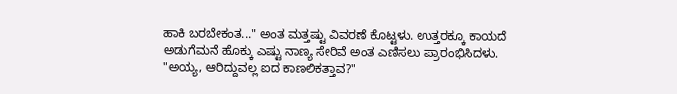ಹಾಕಿ ಬರಬೇಕಂತ..." ಅಂತ ಮತ್ತಷ್ಟು ವಿವರಣೆ ಕೊಟ್ಟಳು. ಉತ್ತರಕ್ಕೂ ಕಾಯದೆ ಅಡುಗೆಮನೆ ಹೊಕ್ಕು ಎಷ್ಟು ನಾಣ್ಯ ಸೇರಿವೆ ಅಂತ ಎಣಿಸಲು ಪ್ರಾರಂಭಿಸಿದಳು.
"ಅಯ್ಯ, ಆರಿದ್ದುವಲ್ಲ ಐದ ಕಾಣಲಿಕತ್ತಾವ?"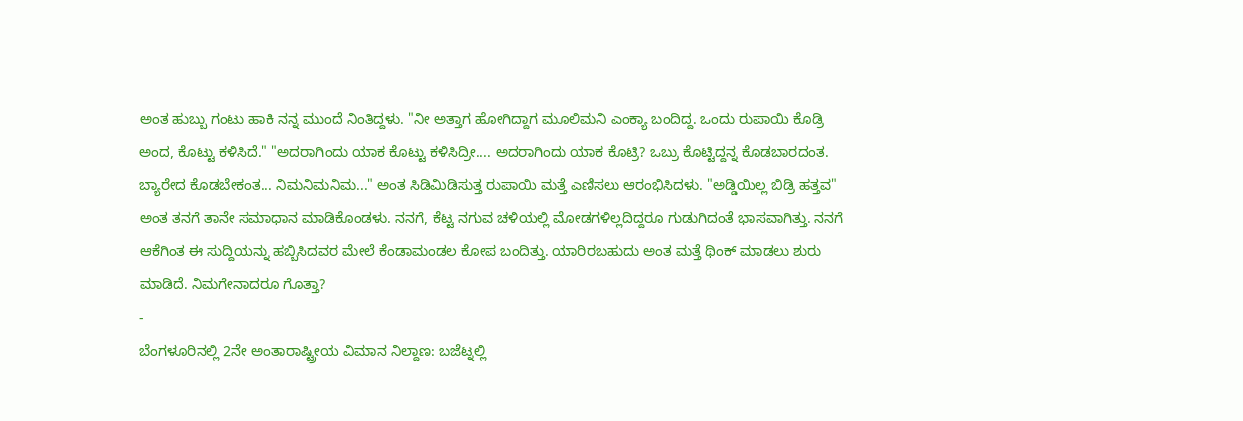ಅಂತ ಹುಬ್ಬು ಗಂಟು ಹಾಕಿ ನನ್ನ ಮುಂದೆ ನಿಂತಿದ್ದಳು. "ನೀ ಅತ್ತಾಗ ಹೋಗಿದ್ದಾಗ ಮೂಲಿಮನಿ ಎಂಕ್ಯಾ ಬಂದಿದ್ದ. ಒಂದು ರುಪಾಯಿ ಕೊಡ್ರಿ ಅಂದ, ಕೊಟ್ಟು ಕಳಿಸಿದೆ." "ಅದರಾಗಿಂದು ಯಾಕ ಕೊಟ್ಟು ಕಳಿಸಿದ್ರೀ.... ಅದರಾಗಿಂದು ಯಾಕ ಕೊಟ್ರಿ? ಒಬ್ರು ಕೊಟ್ಟಿದ್ದನ್ನ ಕೊಡಬಾರದಂತ. ಬ್ಯಾರೇದ ಕೊಡಬೇಕಂತ... ನಿಮನಿಮನಿಮ..." ಅಂತ ಸಿಡಿಮಿಡಿಸುತ್ತ ರುಪಾಯಿ ಮತ್ತೆ ಎಣಿಸಲು ಆರಂಭಿಸಿದಳು. "ಅಡ್ಡಿಯಿಲ್ಲ ಬಿಡ್ರಿ ಹತ್ತವ" ಅಂತ ತನಗೆ ತಾನೇ ಸಮಾಧಾನ ಮಾಡಿಕೊಂಡಳು. ನನಗೆ, ಕೆಟ್ಟ ನಗುವ ಚಳಿಯಲ್ಲಿ ಮೋಡಗಳಿಲ್ಲದಿದ್ದರೂ ಗುಡುಗಿದಂತೆ ಭಾಸವಾಗಿತ್ತು. ನನಗೆ ಆಕೆಗಿಂತ ಈ ಸುದ್ದಿಯನ್ನು ಹಬ್ಬಿಸಿದವರ ಮೇಲೆ ಕೆಂಡಾಮಂಡಲ ಕೋಪ ಬಂದಿತ್ತು. ಯಾರಿರಬಹುದು ಅಂತ ಮತ್ತೆ ಥಿಂಕ್ ಮಾಡಲು ಶುರು ಮಾಡಿದೆ. ನಿಮಗೇನಾದರೂ ಗೊತ್ತಾ?
-
ಬೆಂಗಳೂರಿನಲ್ಲಿ 2ನೇ ಅಂತಾರಾಷ್ಟ್ರೀಯ ವಿಮಾನ ನಿಲ್ದಾಣ: ಬಜೆಟ್ನಲ್ಲಿ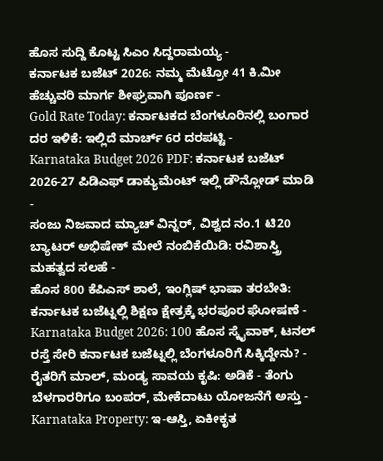ಹೊಸ ಸುದ್ದಿ ಕೊಟ್ಟ ಸಿಎಂ ಸಿದ್ದರಾಮಯ್ಯ -
ಕರ್ನಾಟಕ ಬಜೆಟ್ 2026: ನಮ್ಮ ಮೆಟ್ರೋ 41 ಕಿ.ಮೀ ಹೆಚ್ಚುವರಿ ಮಾರ್ಗ ಶೀಘ್ರವಾಗಿ ಪೂರ್ಣ -
Gold Rate Today: ಕರ್ನಾಟಕದ ಬೆಂಗಳೂರಿನಲ್ಲಿ ಬಂಗಾರ ದರ ಇಳಿಕೆ: ಇಲ್ಲಿದೆ ಮಾರ್ಚ್ 6ರ ದರಪಟ್ಟಿ -
Karnataka Budget 2026 PDF: ಕರ್ನಾಟಕ ಬಜೆಟ್ 2026-27 ಪಿಡಿಎಫ್ ಡಾಕ್ಯುಮೆಂಟ್ ಇಲ್ಲಿ ಡೌನ್ಲೋಡ್ ಮಾಡಿ -
ಸಂಜು ನಿಜವಾದ ಮ್ಯಾಚ್ ವಿನ್ನರ್, ವಿಶ್ವದ ನಂ.1 ಟಿ20 ಬ್ಯಾಟರ್ ಅಭಿಷೇಕ್ ಮೇಲೆ ನಂಬಿಕೆಯಿಡಿ: ರವಿಶಾಸ್ತ್ರಿ ಮಹತ್ವದ ಸಲಹೆ -
ಹೊಸ 800 ಕೆಪಿಎಸ್ ಶಾಲೆ, ಇಂಗ್ಲಿಷ್ ಭಾಷಾ ತರಬೇತಿ: ಕರ್ನಾಟಕ ಬಜೆಟ್ನಲ್ಲಿ ಶಿಕ್ಷಣ ಕ್ಷೇತ್ರಕ್ಕೆ ಭರಪೂರ ಘೋಷಣೆ -
Karnataka Budget 2026: 100 ಹೊಸ ಸ್ಕೈವಾಕ್, ಟನಲ್ ರಸ್ತೆ ಸೇರಿ ಕರ್ನಾಟಕ ಬಜೆಟ್ನಲ್ಲಿ ಬೆಂಗಳೂರಿಗೆ ಸಿಕ್ಕಿದ್ದೇನು? -
ರೈತರಿಗೆ ಮಾಲ್, ಮಂಡ್ಯ ಸಾವಯ ಕೃಷಿ: ಅಡಿಕೆ - ತೆಂಗು ಬೆಳಗಾರರಿಗೂ ಬಂಪರ್, ಮೇಕೆದಾಟು ಯೋಜನೆಗೆ ಅಸ್ತು -
Karnataka Property: ಇ-ಆಸ್ತಿ, ಏಕೀಕೃತ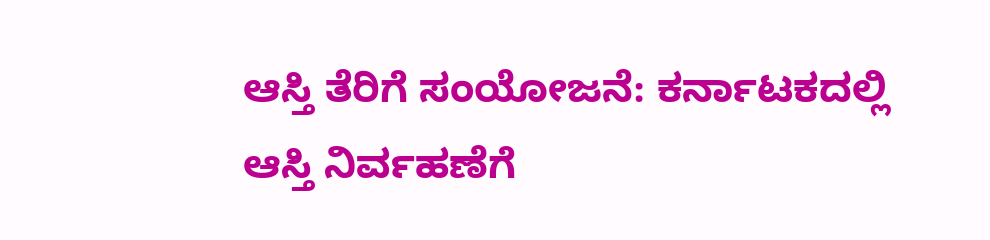ಆಸ್ತಿ ತೆರಿಗೆ ಸಂಯೋಜನೆ: ಕರ್ನಾಟಕದಲ್ಲಿ ಆಸ್ತಿ ನಿರ್ವಹಣೆಗೆ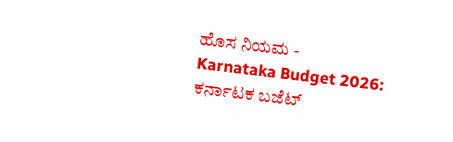ಹೊಸ ನಿಯಮ -
Karnataka Budget 2026: ಕರ್ನಾಟಕ ಬಜೆಟ್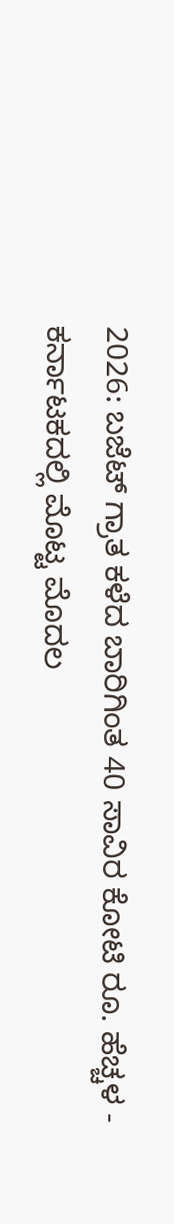2026: ಬಜೆಟ್ ಗ್ರಾತ ಕಳೆದ ಬಾರಿಗಿಂತ 40 ಸಾವಿರ ಕೋಟಿ ರೂ. ಹೆಚ್ಚಳ -
ಕರ್ನಾಟಕದಲ್ಲಿ ಮೊಟ್ಟ ಮೊದಲ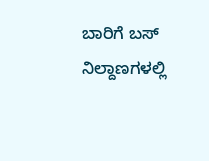ಬಾರಿಗೆ ಬಸ್ ನಿಲ್ದಾಣಗಳಲ್ಲಿ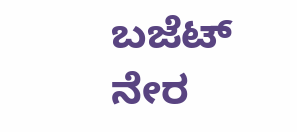ಬಜೆಟ್ ನೇರ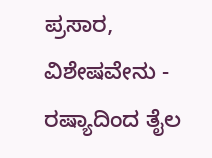ಪ್ರಸಾರ, ವಿಶೇಷವೇನು -
ರಷ್ಯಾದಿಂದ ತೈಲ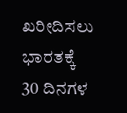ಖರೀದಿಸಲು ಭಾರತಕ್ಕೆ 30 ದಿನಗಳ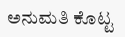ಅನುಮತಿ ಕೊಟ್ಟ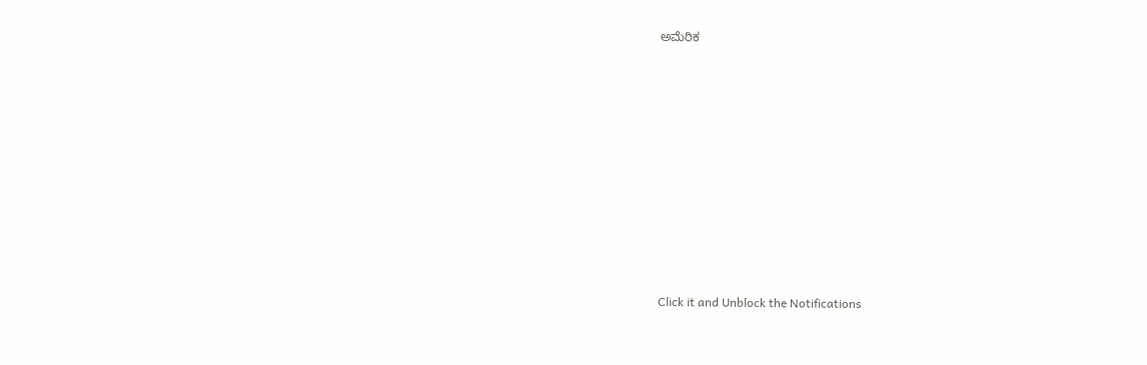ಅಮೆರಿಕ












Click it and Unblock the Notifications